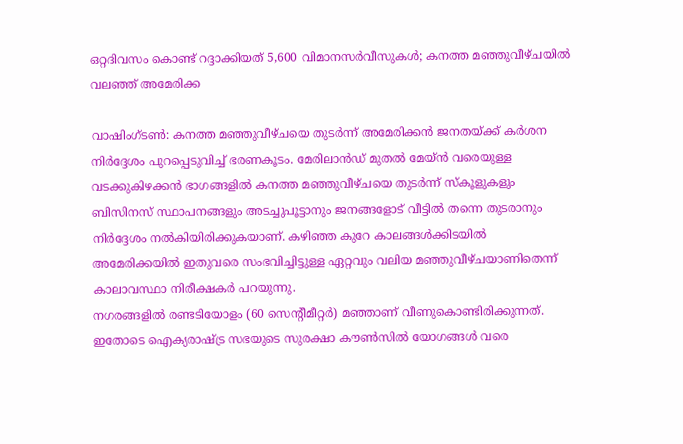ഒറ്റദിവസം കൊണ്ട് റദ്ദാക്കിയത് 5,600 വിമാനസർവീസുകൾ; കനത്ത മഞ്ഞുവീഴ്ചയിൽ വലഞ്ഞ് അമേരിക്ക

വാഷിംഗ്ടൺ: കനത്ത മഞ്ഞുവീഴ്ചയെ തുടർന്ന് അമേരിക്കൻ ജനതയ്ക്ക് കർശന നിർദ്ദേശം പുറപ്പെടുവിച്ച് ഭരണകൂടം. മേരിലാൻഡ് മുതൽ മേയ്ൻ വരെയുള്ള വടക്കുകിഴക്കൻ ഭാഗങ്ങളിൽ കനത്ത മഞ്ഞുവീഴ്ചയെ തുടർന്ന് സ്കൂളുകളും ബിസിനസ് സ്ഥാപനങ്ങളും അടച്ചുപൂട്ടാനും ജനങ്ങളോട് വീട്ടിൽ തന്നെ തുടരാനും നിർദ്ദേശം നൽകിയിരിക്കുകയാണ്. കഴിഞ്ഞ കുറേ കാലങ്ങൾക്കിടയിൽ അമേരിക്കയിൽ ഇതുവരെ സംഭവിച്ചിട്ടുള്ള ഏറ്റവും വലിയ മഞ്ഞുവീഴ്ചയാണിതെന്ന് കാലാവസ്ഥാ നിരീക്ഷകർ പറയുന്നു.
നഗരങ്ങളിൽ രണ്ടടിയോളം (60 സെന്റീമീറ്റർ) മഞ്ഞാണ് വീണുകൊണ്ടിരിക്കുന്നത്. ഇതോടെ ഐക്യരാഷ്ട്ര സഭയുടെ സുരക്ഷാ കൗൺസിൽ യോഗങ്ങൾ വരെ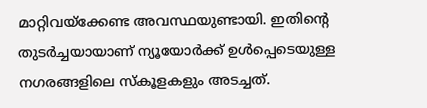മാറ്റിവയ്ക്കേണ്ട അവസ്ഥയുണ്ടായി. ഇതിന്റെ തുടർച്ചയായാണ് ന്യൂയോർക്ക് ഉൾപ്പെടെയുള്ള നഗരങ്ങളിലെ സ്കൂളകളും അടച്ചത്.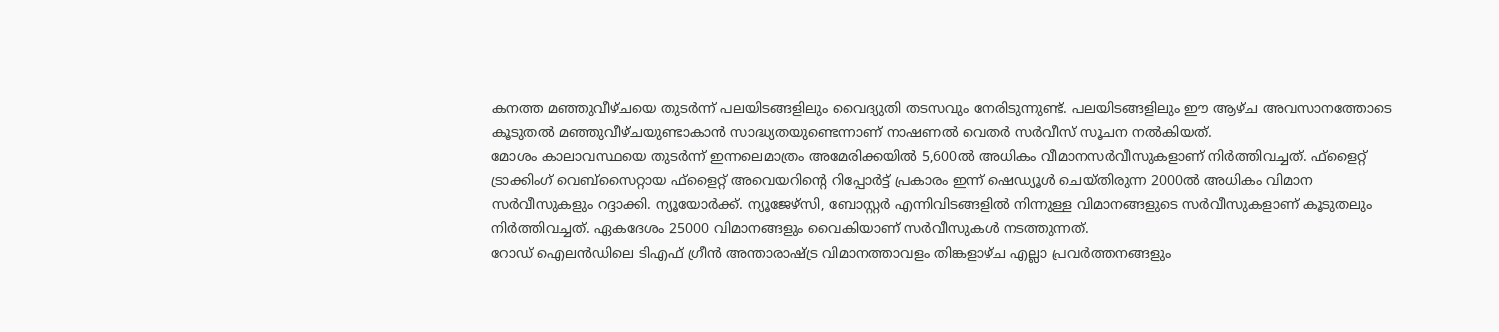കനത്ത മഞ്ഞുവീഴ്ചയെ തുടർന്ന് പലയിടങ്ങളിലും വൈദ്യുതി തടസവും നേരിടുന്നുണ്ട്. പലയിടങ്ങളിലും ഈ ആഴ്ച അവസാനത്തോടെ കൂടുതൽ മഞ്ഞുവീഴ്ചയുണ്ടാകാൻ സാദ്ധ്യതയുണ്ടെന്നാണ് നാഷണൽ വെതർ സർവീസ് സൂചന നൽകിയത്.
മോശം കാലാവസ്ഥയെ തുടർന്ന് ഇന്നലെമാത്രം അമേരിക്കയിൽ 5,600ൽ അധികം വീമാനസർവീസുകളാണ് നിർത്തിവച്ചത്. ഫ്ളൈറ്റ് ട്രാക്കിംഗ് വെബ്സൈറ്റായ ഫ്ളൈറ്റ് അവെയറിന്റെ റിപ്പോർട്ട് പ്രകാരം ഇന്ന് ഷെഡ്യൂൾ ചെയ്തിരുന്ന 2000ൽ അധികം വിമാന സർവീസുകളും റദ്ദാക്കി. ന്യൂയോർക്ക്. ന്യൂജേഴ്സി, ബോസ്റ്റർ എന്നിവിടങ്ങളിൽ നിന്നുള്ള വിമാനങ്ങളുടെ സർവീസുകളാണ് കൂടുതലും നിർത്തിവച്ചത്. ഏകദേശം 25000 വിമാനങ്ങളും വൈകിയാണ് സർവീസുകൾ നടത്തുന്നത്.
റോഡ് ഐലൻഡിലെ ടിഎഫ് ഗ്രീൻ അന്താരാഷ്ട്ര വിമാനത്താവളം തിങ്കളാഴ്ച എല്ലാ പ്രവർത്തനങ്ങളും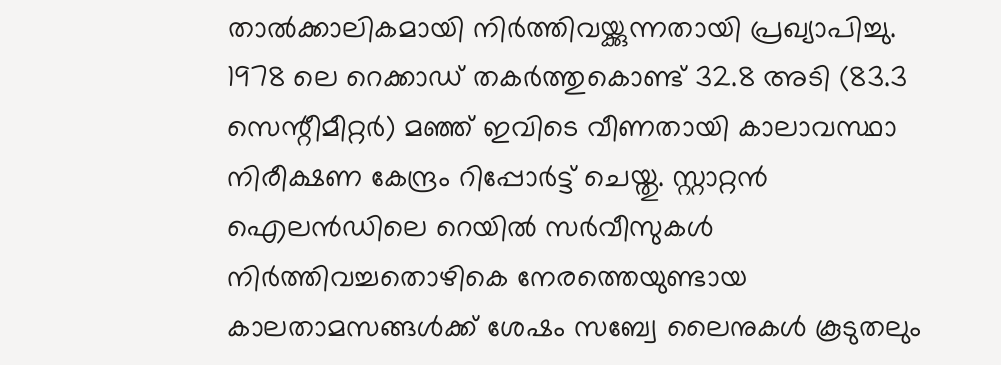താൽക്കാലികമായി നിർത്തിവയ്ക്കുന്നതായി പ്രഖ്യാപിച്ചു. 1978 ലെ റെക്കാഡ് തകർത്തുകൊണ്ട് 32.8 അടി (83.3 സെന്റീമീറ്റർ) മഞ്ഞ് ഇവിടെ വീണതായി കാലാവസ്ഥാ നിരീക്ഷണ കേന്ദ്രം റിപ്പോർട്ട് ചെയ്തു. സ്റ്റാറ്റൻ ഐലൻഡിലെ റെയിൽ സർവീസുകൾ നിർത്തിവച്ചതൊഴികെ നേരത്തെയുണ്ടായ കാലതാമസങ്ങൾക്ക് ശേഷം സബ്വേ ലൈനുകൾ കൂടുതലും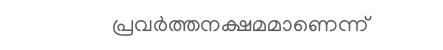പ്രവർത്തനക്ഷമമാണെന്ന്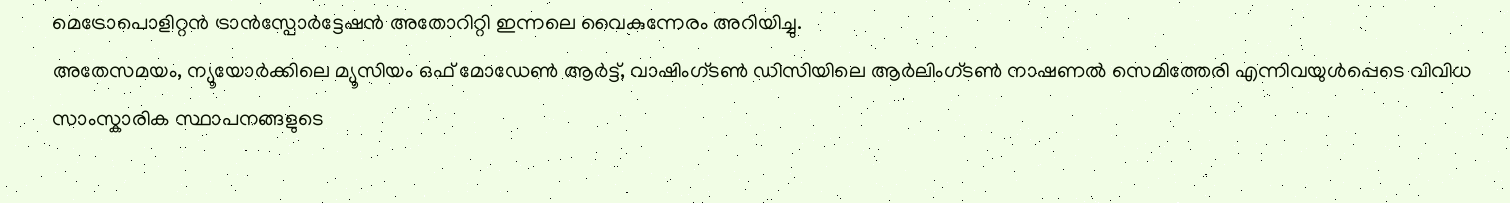മെട്രോപൊളിറ്റൻ ട്രാൻസ്പോർട്ടേഷൻ അതോറിറ്റി ഇന്നലെ വൈകുന്നേരം അറിയിച്ചു.
അതേസമയം, ന്യൂയോർക്കിലെ മ്യൂസിയം ഒഫ് മോഡേൺ ആർട്ട്, വാഷിംഗ്ടൺ ഡിസിയിലെ ആർലിംഗ്ടൺ നാഷണൽ സെമിത്തേരി എന്നിവയുൾപ്പെടെ വിവിധ സാംസ്കാരിക സ്ഥാപനങ്ങളുടെ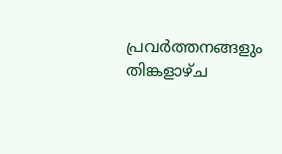പ്രവർത്തനങ്ങളും തിങ്കളാഴ്ച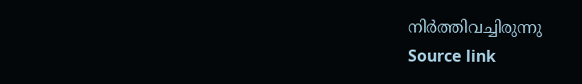നിർത്തിവച്ചിരുന്നു
Source link